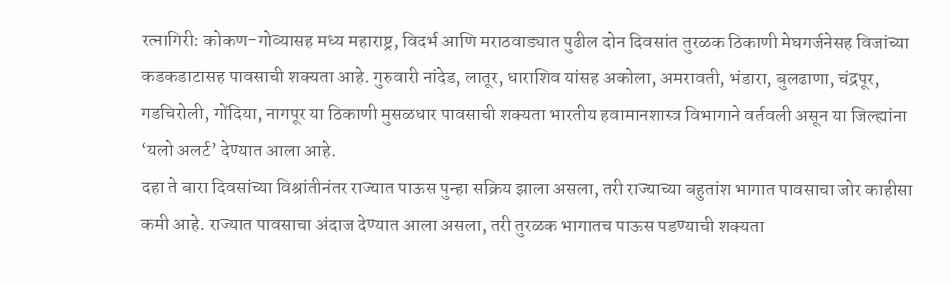रत्नागिरी: कोकण-गोव्यासह मध्य महाराष्ट्र, विदर्भ आणि मराठवाड्यात पुढील दोन दिवसांत तुरळक ठिकाणी मेघगर्जनेसह विजांच्या कडकडाटासह पावसाची शक्यता आहे. गुरुवारी नांदेड, लातूर, धाराशिव यांसह अकोला, अमरावती, भंडारा, बुलढाणा, चंद्रपूर, गडचिरोली, गोंदिया, नागपूर या ठिकाणी मुसळधार पावसाची शक्यता भारतीय हवामानशास्त्र विभागाने वर्तवली असून या जिल्ह्यांना ‘यलो अलर्ट’ देण्यात आला आहे.
दहा ते बारा दिवसांच्या विश्रांतीनंतर राज्यात पाऊस पुन्हा सक्रिय झाला असला, तरी राज्याच्या बहुतांश भागात पावसाचा जोर काहीसा कमी आहे. राज्यात पावसाचा अंदाज देण्यात आला असला, तरी तुरळक भागातच पाऊस पडण्याची शक्यता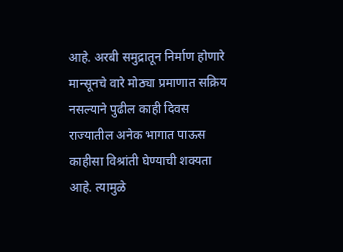आहे. अरबी समुद्रातून निर्माण होणारे मान्सूनचे वारे मोठ्या प्रमाणात सक्रिय नसल्याने पुढील काही दिवस राज्यातील अनेक भागात पाऊस काहीसा विश्रांती घेण्याची शक्यता आहे. त्यामुळे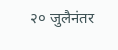२० जुलैनंतर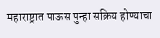महाराष्ट्रात पाऊस पुन्हा सक्रिय होण्याचा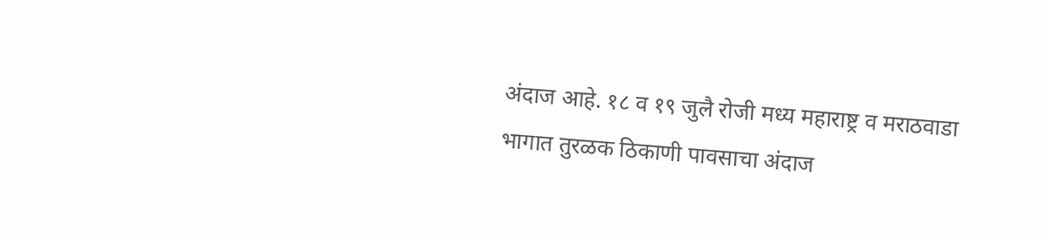अंदाज आहे. १८ व १९ जुलै रोजी मध्य महाराष्ट्र व मराठवाडा भागात तुरळक ठिकाणी पावसाचा अंदाज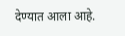देण्यात आला आहे.